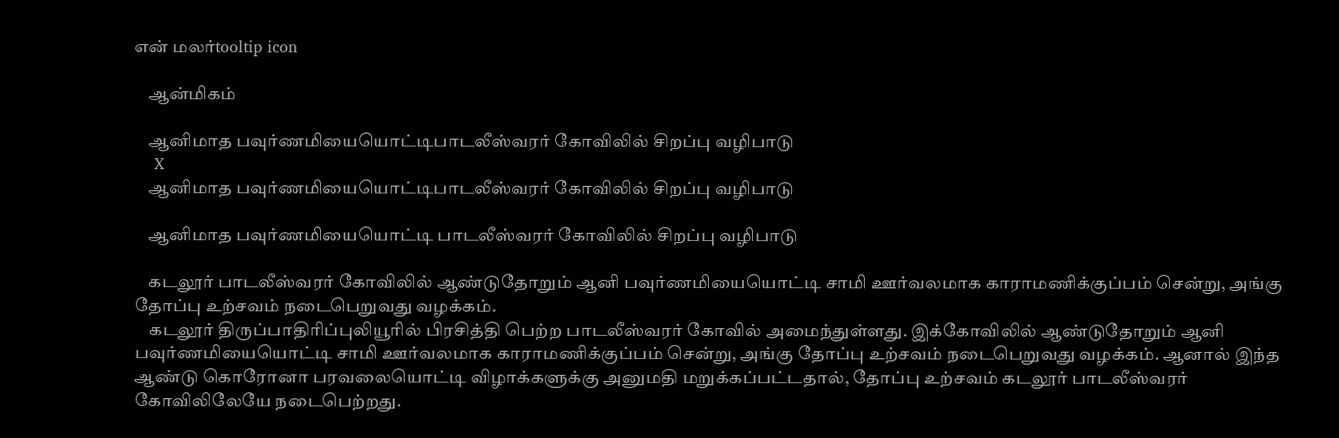என் மலர்tooltip icon

    ஆன்மிகம்

    ஆனிமாத பவுர்ணமியையொட்டிபாடலீஸ்வரர் கோவிலில் சிறப்பு வழிபாடு
    X
    ஆனிமாத பவுர்ணமியையொட்டிபாடலீஸ்வரர் கோவிலில் சிறப்பு வழிபாடு

    ஆனிமாத பவுர்ணமியையொட்டி பாடலீஸ்வரர் கோவிலில் சிறப்பு வழிபாடு

    கடலூர் பாடலீஸ்வரர் கோவிலில் ஆண்டுதோறும் ஆனி பவுர்ணமியையொட்டி சாமி ஊர்வலமாக காராமணிக்குப்பம் சென்று, அங்கு தோப்பு உற்சவம் நடைபெறுவது வழக்கம்.
    கடலூர் திருப்பாதிரிப்புலியூரில் பிரசித்தி பெற்ற பாடலீஸ்வரர் கோவில் அமைந்துள்ளது. இக்கோவிலில் ஆண்டுதோறும் ஆனி பவுர்ணமியையொட்டி சாமி ஊர்வலமாக காராமணிக்குப்பம் சென்று, அங்கு தோப்பு உற்சவம் நடைபெறுவது வழக்கம். ஆனால் இந்த ஆண்டு கொரோனா‌ பரவலையொட்டி விழாக்களுக்கு அனுமதி மறுக்கப்பட்டதால், தோப்பு உற்சவம் கடலூர் பாடலீஸ்வரர் கோவிலிலேயே நடைபெற்றது.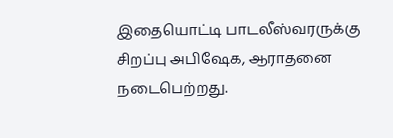இதையொட்டி பாடலீஸ்வரருக்கு சிறப்பு அபிஷேக, ஆராதனை நடைபெற்றது.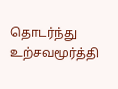தொடர்ந்து உற்சவமூர்த்தி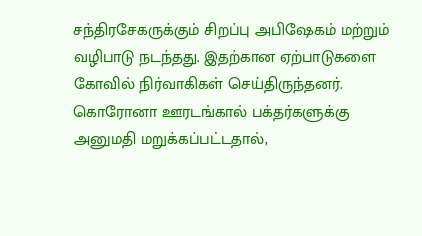சந்திரசேகருக்கும் சிறப்பு அபிஷேகம் மற்றும் வழிபாடு நடந்தது. இதற்கான ஏற்பாடுகளை கோவில் நிர்வாகிகள் செய்திருந்தனர். கொரோனா ஊரடங்கால் பக்தர்களுக்கு அனுமதி மறுக்கப்பட்டதால்,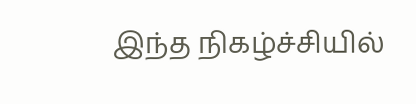இந்த நிகழ்ச்சியில்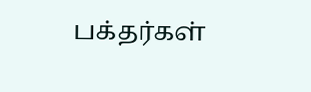பக்தர்கள்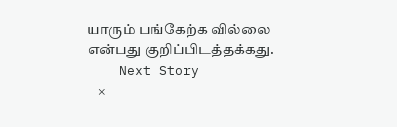யாரும் பங்கேற்க வில்லை என்பது குறிப்பிடத்தக்கது.
    Next Story
    ×